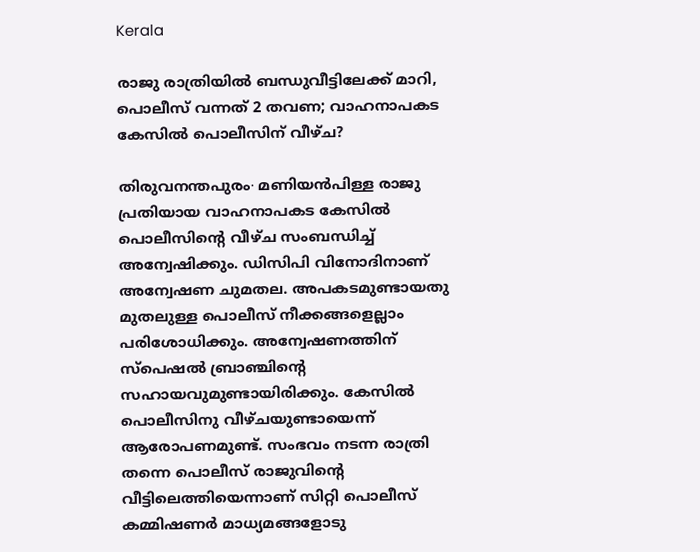Kerala

രാജു രാത്രിയിൽ ബന്ധുവീട്ടിലേക്ക് മാറി, പൊലീസ് വന്നത് 2 തവണ; വാഹനാപകട കേസിൽ പൊലീസിന് വീഴ്ച?

തിരുവനന്തപുരം∙ മണിയൻപിള്ള രാജു പ്രതിയായ വാഹനാപകട കേസിൽ പൊലീസിന്റെ വീഴ്ച സംബന്ധിച്ച് അന്വേഷിക്കും. ഡിസിപി വിനോദിനാണ് അന്വേഷണ ചുമതല. അപകടമുണ്ടായതു മുതലുള്ള പൊലീസ് നീക്കങ്ങളെല്ലാം പരിശോധിക്കും. അന്വേഷണത്തിന് സ്പെഷൽ ബ്രാഞ്ചിന്റെ സഹായവുമുണ്ടായിരിക്കും. കേസിൽ പൊലീസിനു വീഴ്ചയുണ്ടായെന്ന് ആരോപണമുണ്ട്. സംഭവം നടന്ന രാത്രി തന്നെ പൊലീസ് രാജുവിന്റെ വീട്ടിലെത്തിയെന്നാണ് സിറ്റി പൊലീസ് കമ്മിഷണർ മാധ്യമങ്ങളോടു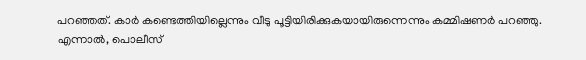പറഞ്ഞത്. കാർ കണ്ടെത്തിയില്ലെന്നും വീടു പൂട്ടിയിരിക്കുകയായിരുന്നെന്നും കമ്മിഷണർ പറഞ്ഞു. എന്നാൽ, പൊലീസ്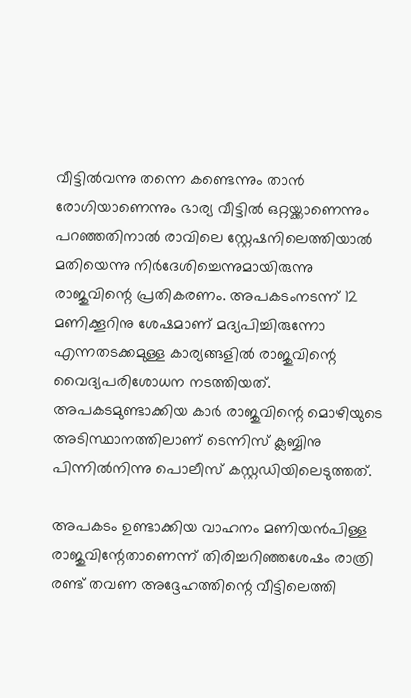വീട്ടിൽവന്നു തന്നെ കണ്ടെന്നും താൻ രോഗിയാണെന്നും ഭാര്യ വീട്ടിൽ ഒറ്റയ്ക്കാണെന്നും പറഞ്ഞതിനാൽ ‌രാവിലെ സ്റ്റേഷനിലെത്തിയാൽ മതിയെന്നു നിർദേശിച്ചെന്നുമായിരുന്നു രാജുവിന്റെ പ്രതികരണം. അപകടംനടന്ന് 12 മണിക്കൂറിനു ശേഷമാണ് മദ്യപിച്ചിരുന്നോ എന്നതടക്കമുള്ള കാര്യങ്ങളിൽ രാജുവിന്റെ വൈദ്യപരിശോധന നടത്തിയത്. അപകടമുണ്ടാക്കിയ കാർ രാജുവിന്റെ മൊഴിയുടെ അടിസ്ഥാനത്തിലാണ് ടെന്നിസ് ക്ലബ്ബിനു പിന്നിൽനിന്നു പൊലീസ് കസ്റ്റഡിയിലെടുത്തത്.

അപകടം ഉണ്ടാക്കിയ വാഹനം മണിയൻപിള്ള രാജുവിന്റേതാണെന്ന് തിരിച്ചറിഞ്ഞശേഷം രാത്രി രണ്ട് തവണ അദ്ദേഹത്തിന്റെ വീട്ടിലെത്തി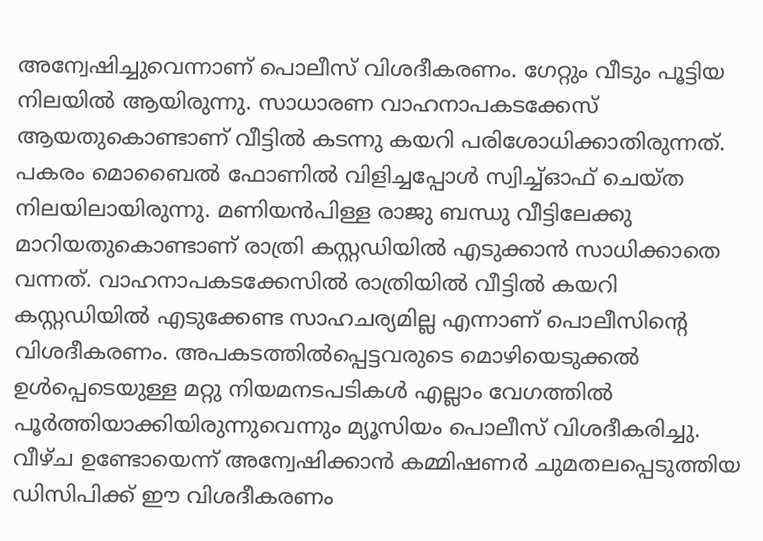അന്വേഷിച്ചുവെന്നാണ് പൊലീസ് വിശദീകരണം. ഗേറ്റും വീടും പൂട്ടിയ നിലയിൽ ആയിരുന്നു. സാധാരണ വാഹനാപകടക്കേസ് ആയതുകൊണ്ടാണ് വീട്ടിൽ കടന്നു കയറി പരിശോധിക്കാതിരുന്നത്. പകരം മൊബൈൽ ഫോണിൽ വിളിച്ചപ്പോൾ സ്വിച്ച്ഓഫ് ചെയ്ത നിലയിലായിരുന്നു. മണിയൻപിള്ള രാജു ബന്ധു വീട്ടിലേക്കു മാറിയതുകൊണ്ടാണ് രാത്രി കസ്റ്റഡിയില്‍ എടുക്കാൻ സാധിക്കാതെ വന്നത്. വാഹനാപകടക്കേസിൽ രാത്രിയിൽ വീട്ടിൽ കയറി കസ്റ്റഡിയില്‍ എടുക്കേണ്ട സാഹചര്യമില്ല എന്നാണ് പൊലീസിന്റെ വിശദീകരണം. അപകടത്തിൽപ്പെട്ടവരുടെ മൊഴിയെടുക്കല്‍ ഉൾപ്പെടെയുള്ള മറ്റു നിയമനടപടികൾ എല്ലാം വേഗത്തിൽ പൂർത്തിയാക്കിയിരുന്നുവെന്നും മ്യൂസിയം പൊലീസ് വിശദീകരിച്ചു. വീഴ്ച ഉണ്ടോയെന്ന് അന്വേഷിക്കാൻ കമ്മിഷണർ ചുമതലപ്പെടുത്തിയ ഡിസിപിക്ക് ഈ വിശദീകരണം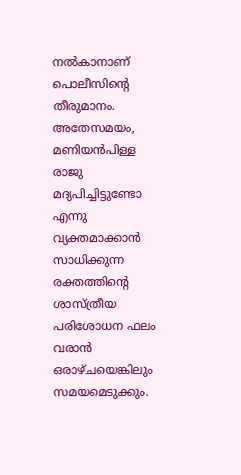നൽകാനാണ് പൊലീസിന്റെ തീരുമാനം. അതേസമയം, മണിയൻപിള്ള രാജു മദ്യപിച്ചിട്ടുണ്ടോ എന്നു വ്യക്തമാക്കാൻ സാധിക്കുന്ന രക്തത്തിന്റെ ശാസ്ത്രീയ പരിശോധന ഫലം വരാൻ ഒരാഴ്ചയെങ്കിലും സമയമെടുക്കും.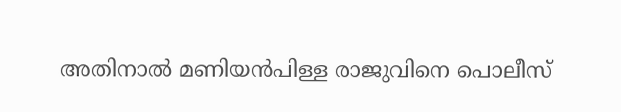അതിനാൽ മണിയൻപിള്ള രാജുവിനെ പൊലീസ്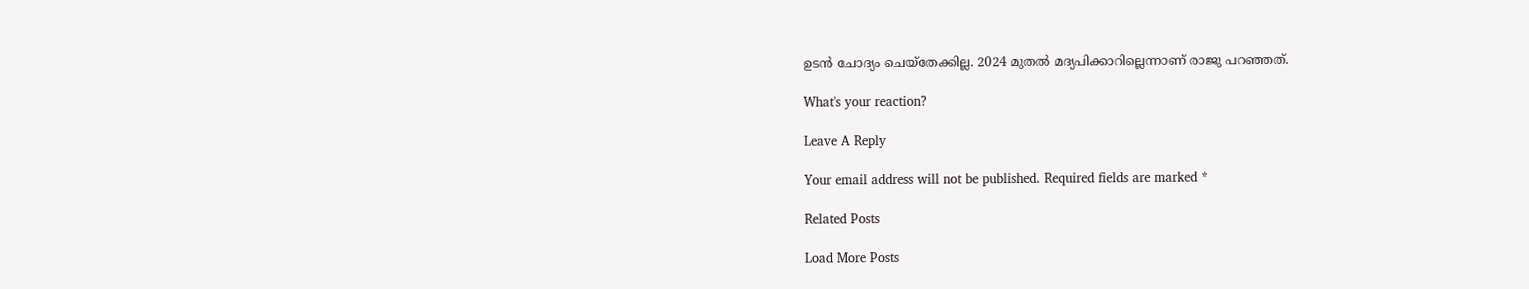ഉടൻ ചോദ്യം ചെയ്തേക്കില്ല. 2024 മുതല്‍ മദ്യപിക്കാറില്ലെന്നാണ് രാജു പറഞ്ഞത്.

What's your reaction?

Leave A Reply

Your email address will not be published. Required fields are marked *

Related Posts

Load More Posts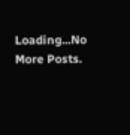Loading...No More Posts.